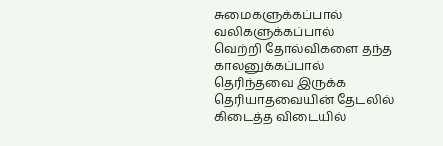சுமைகளுக்கப்பால்
வலிகளுக்கப்பால்
வெற்றி தோல்விகளை தந்த காலனுக்கப்பால்
தெரிந்தவை இருக்க
தெரியாதவையின் தேடலில் கிடைத்த விடையில்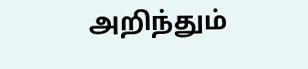அறிந்தும்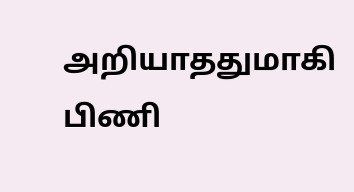அறியாததுமாகி
பிணி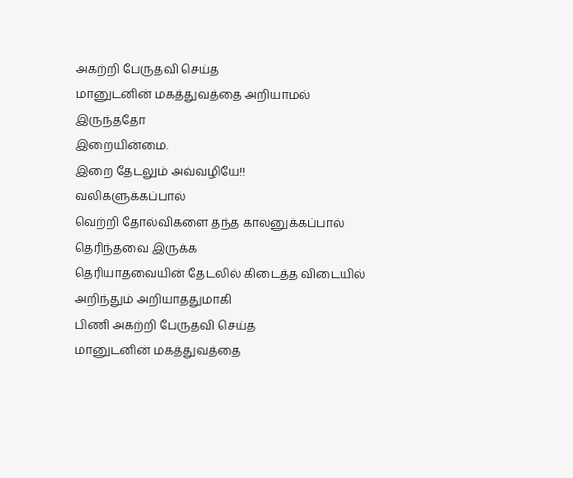அகற்றி பேருதவி செய்த
மானுடனின் மகத்துவத்தை அறியாமல் இருந்ததோ
இறையின்மை.
இறை தேடலும் அவ்வழியே!!
வலிகளுக்கப்பால்
வெற்றி தோல்விகளை தந்த காலனுக்கப்பால்
தெரிந்தவை இருக்க
தெரியாதவையின் தேடலில் கிடைத்த விடையில்
அறிந்தும் அறியாததுமாகி
பிணி அகற்றி பேருதவி செய்த
மானுடனின் மகத்துவத்தை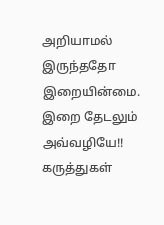அறியாமல் இருந்ததோ
இறையின்மை.
இறை தேடலும் அவ்வழியே!!
கருத்துகள்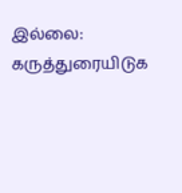இல்லை:
கருத்துரையிடுக